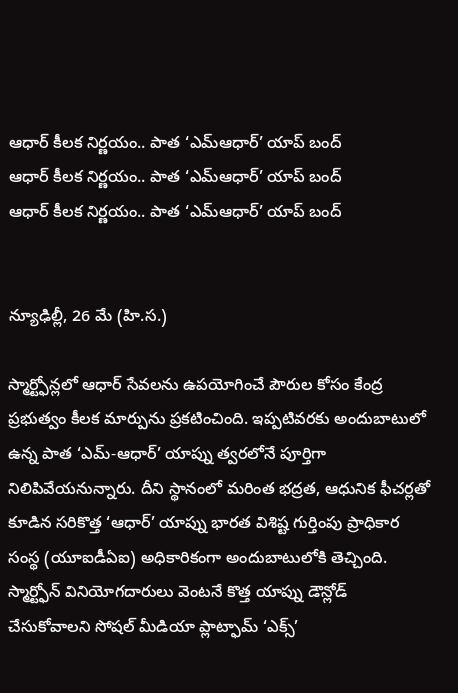ఆధార్ కీలక నిర్ణయం.. పాత ‘ఎమ్ఆధార్’ యాప్ బంద్
ఆధార్ కీలక నిర్ణయం.. పాత ‘ఎమ్ఆధార్’ యాప్ బంద్
ఆధార్ కీలక నిర్ణయం.. పాత ‘ఎమ్ఆధార్’ యాప్ బంద్


న్యూఢిల్లీ, 26 మే (హి.స.)

స్మార్ట్ఫోన్లలో ఆధార్ సేవలను ఉపయోగించే పౌరుల కోసం కేంద్ర ప్రభుత్వం కీలక మార్పును ప్రకటించింది. ఇప్పటివరకు అందుబాటులో ఉన్న పాత ‘ఎమ్-ఆధార్’ యాప్ను త్వరలోనే పూర్తిగా నిలిపివేయనున్నారు. దీని స్థానంలో మరింత భద్రత, ఆధునిక ఫీచర్లతో కూడిన సరికొత్త ‘ఆధార్’ యాప్ను భారత విశిష్ట గుర్తింపు ప్రాధికార సంస్థ (యూఐడీఏఐ) అధికారికంగా అందుబాటులోకి తెచ్చింది. స్మార్ట్ఫోన్ వినియోగదారులు వెంటనే కొత్త యాప్ను డౌన్లోడ్ చేసుకోవాలని సోషల్ మీడియా ప్లాట్ఫామ్ ‘ఎక్స్’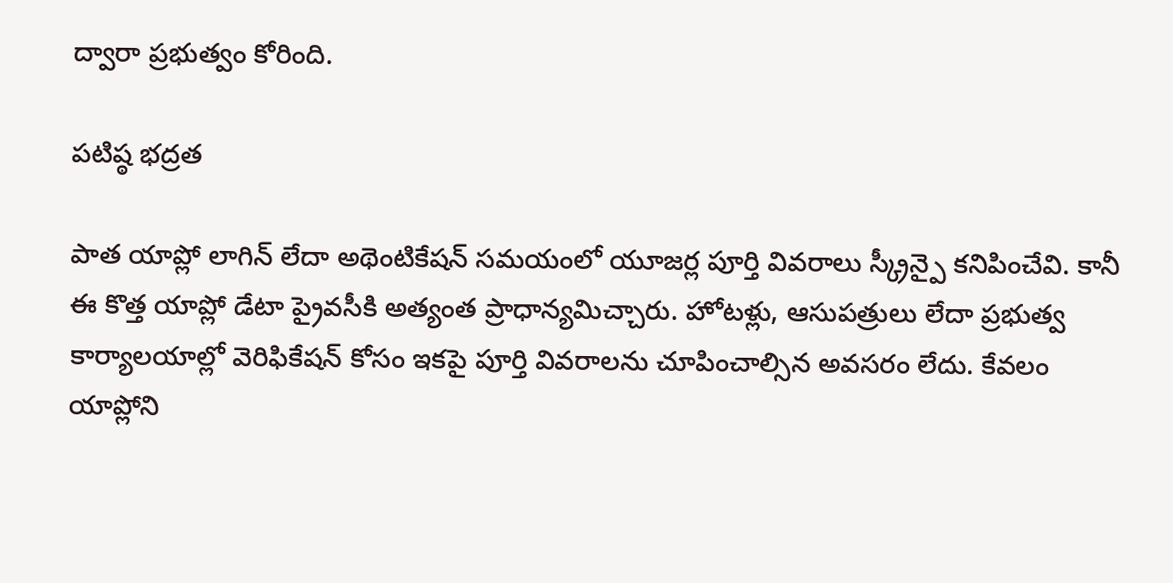ద్వారా ప్రభుత్వం కోరింది.

పటిష్ఠ భద్రత

పాత యాప్లో లాగిన్ లేదా అథెంటికేషన్ సమయంలో యూజర్ల పూర్తి వివరాలు స్క్రీన్పై కనిపించేవి. కానీ ఈ కొత్త యాప్లో డేటా ప్రైవసీకి అత్యంత ప్రాధాన్యమిచ్చారు. హోటళ్లు, ఆసుపత్రులు లేదా ప్రభుత్వ కార్యాలయాల్లో వెరిఫికేషన్ కోసం ఇకపై పూర్తి వివరాలను చూపించాల్సిన అవసరం లేదు. కేవలం యాప్లోని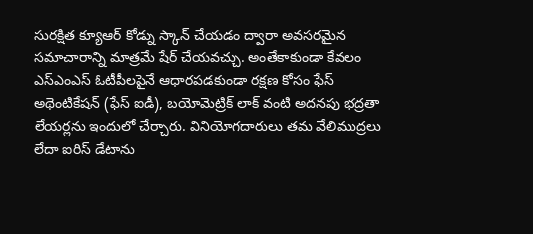సురక్షిత క్యూఆర్ కోడ్ను స్కాన్ చేయడం ద్వారా అవసరమైన సమాచారాన్ని మాత్రమే షేర్ చేయవచ్చు. అంతేకాకుండా కేవలం ఎస్ఎంఎస్ ఓటీపీలపైనే ఆధారపడకుండా రక్షణ కోసం ఫేస్ అథెంటికేషన్ (ఫేస్ ఐడీ), బయోమెట్రిక్ లాక్ వంటి అదనపు భద్రతా లేయర్లను ఇందులో చేర్చారు. వినియోగదారులు తమ వేలిముద్రలు లేదా ఐరిస్ డేటాను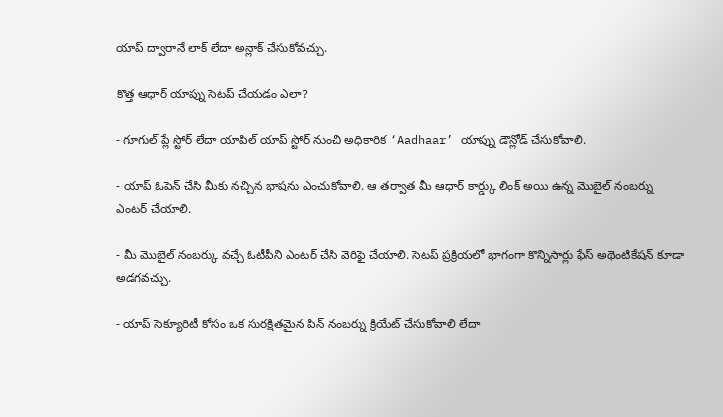యాప్ ద్వారానే లాక్ లేదా అన్లాక్ చేసుకోవచ్చు.

కొత్త ఆధార్ యాప్ను సెటప్ చేయడం ఎలా?

- గూగుల్ ప్లే స్టోర్ లేదా యాపిల్ యాప్ స్టోర్ నుంచి అధికారిక ‘Aadhaar’ యాప్ను డౌన్లోడ్ చేసుకోవాలి.

- యాప్ ఓపెన్ చేసి మీకు నచ్చిన భాషను ఎంచుకోవాలి. ఆ తర్వాత మీ ఆధార్ కార్డ్కు లింక్ అయి ఉన్న మొబైల్ నంబర్ను ఎంటర్ చేయాలి.

- మీ మొబైల్ నంబర్కు వచ్చే ఓటీపీని ఎంటర్ చేసి వెరిఫై చేయాలి. సెటప్ ప్రక్రియలో భాగంగా కొన్నిసార్లు ఫేస్ అథెంటికేషన్ కూడా అడగవచ్చు.

- యాప్ సెక్యూరిటీ కోసం ఒక సురక్షితమైన పిన్ నంబర్ను క్రియేట్ చేసుకోవాలి లేదా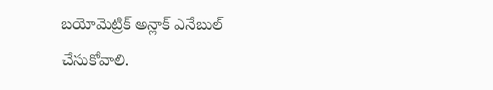బయోమెట్రిక్ అన్లాక్ ఎనేబుల్ చేసుకోవాలి.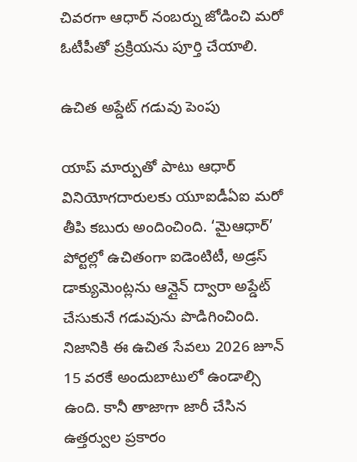చివరగా ఆధార్ నంబర్ను జోడించి మరో ఓటీపీతో ప్రక్రియను పూర్తి చేయాలి.

ఉచిత అప్డేట్ గడువు పెంపు

యాప్ మార్పుతో పాటు ఆధార్ వినియోగదారులకు యూఐడీఏఐ మరో తీపి కబురు అందించింది. ‘మైఆధార్’ పోర్టల్లో ఉచితంగా ఐడెంటిటీ, అడ్రస్ డాక్యుమెంట్లను ఆన్లైన్ ద్వారా అప్డేట్ చేసుకునే గడువును పొడిగించింది. నిజానికి ఈ ఉచిత సేవలు 2026 జూన్ 15 వరకే అందుబాటులో ఉండాల్సి ఉంది. కానీ తాజాగా జారీ చేసిన ఉత్తర్వుల ప్రకారం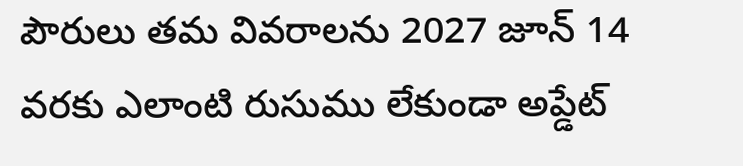పౌరులు తమ వివరాలను 2027 జూన్ 14 వరకు ఎలాంటి రుసుము లేకుండా అప్డేట్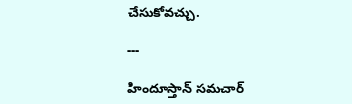చేసుకోవచ్చు.

---

హిందూస్తాన్ సమచార్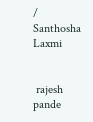/ Santhosha Laxmi


 rajesh pande